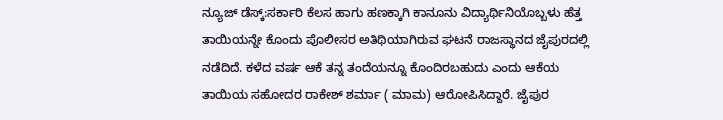ನ್ಯೂಜ್ ಡೆಸ್ಕ್:ಸರ್ಕಾರಿ ಕೆಲಸ ಹಾಗು ಹಣಕ್ಕಾಗಿ ಕಾನೂನು ವಿದ್ಯಾರ್ಥಿನಿಯೊಬ್ಬಳು ಹೆತ್ತ ತಾಯಿಯನ್ನೇ ಕೊಂದು ಪೊಲೀಸರ ಅತಿಥಿಯಾಗಿರುವ ಘಟನೆ ರಾಜಸ್ಥಾನದ ಜೈಪುರದಲ್ಲಿ ನಡೆದಿದೆ. ಕಳೆದ ವರ್ಷ ಆಕೆ ತನ್ನ ತಂದೆಯನ್ನೂ ಕೊಂದಿರಬಹುದು ಎಂದು ಆಕೆಯ ತಾಯಿಯ ಸಹೋದರ ರಾಕೇಶ್ ಶರ್ಮಾ ( ಮಾಮ) ಆರೋಪಿಸಿದ್ದಾರೆ. ಜೈಪುರ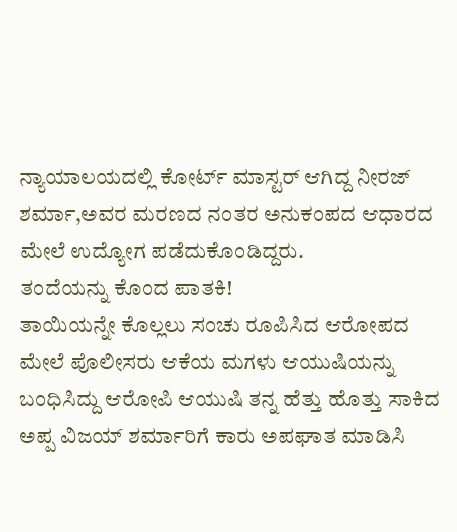ನ್ಯಾಯಾಲಯದಲ್ಲಿ ಕೋರ್ಟ್ ಮಾಸ್ಟರ್ ಆಗಿದ್ದ ನೀರಜ್ ಶರ್ಮಾ,ಅವರ ಮರಣದ ನಂತರ ಅನುಕಂಪದ ಆಧಾರದ ಮೇಲೆ ಉದ್ಯೋಗ ಪಡೆದುಕೊಂಡಿದ್ದರು.
ತಂದೆಯನ್ನು ಕೊಂದ ಪಾತಕಿ!
ತಾಯಿಯನ್ನೇ ಕೊಲ್ಲಲು ಸಂಚು ರೂಪಿಸಿದ ಆರೋಪದ ಮೇಲೆ ಪೊಲೀಸರು ಆಕೆಯ ಮಗಳು ಆಯುಷಿಯನ್ನು ಬಂಧಿಸಿದ್ದು ಆರೋಪಿ ಆಯುಷಿ ತನ್ನ ಹೆತ್ತು ಹೊತ್ತು ಸಾಕಿದ ಅಪ್ಪ ವಿಜಯ್ ಶರ್ಮಾರಿಗೆ ಕಾರು ಅಪಘಾತ ಮಾಡಿಸಿ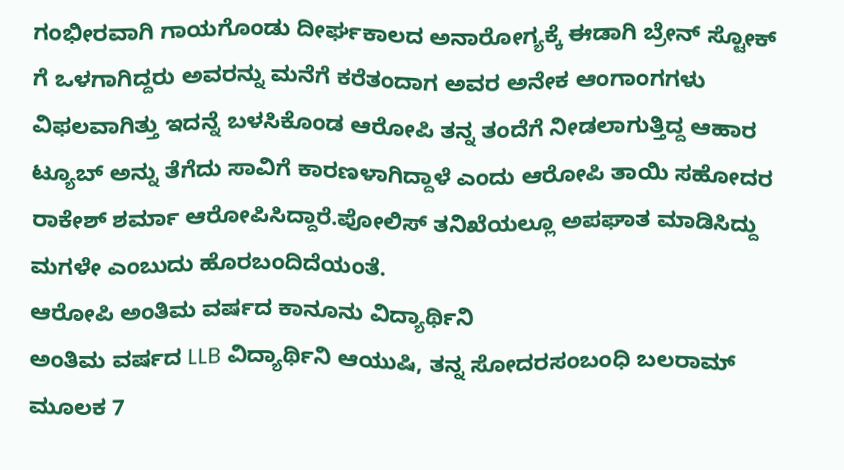ಗಂಭೀರವಾಗಿ ಗಾಯಗೊಂಡು ದೀರ್ಘಕಾಲದ ಅನಾರೋಗ್ಯಕ್ಕೆ ಈಡಾಗಿ ಬ್ರೇನ್ ಸ್ಟೋಕ್ ಗೆ ಒಳಗಾಗಿದ್ದರು ಅವರನ್ನು ಮನೆಗೆ ಕರೆತಂದಾಗ ಅವರ ಅನೇಕ ಆಂಗಾಂಗಗಳು ವಿಫಲವಾಗಿತ್ತು ಇದನ್ನೆ ಬಳಸಿಕೊಂಡ ಆರೋಪಿ ತನ್ನ ತಂದೆಗೆ ನೀಡಲಾಗುತ್ತಿದ್ದ ಆಹಾರ ಟ್ಯೂಬ್ ಅನ್ನು ತೆಗೆದು ಸಾವಿಗೆ ಕಾರಣಳಾಗಿದ್ದಾಳೆ ಎಂದು ಆರೋಪಿ ತಾಯಿ ಸಹೋದರ ರಾಕೇಶ್ ಶರ್ಮಾ ಆರೋಪಿಸಿದ್ದಾರೆ.ಪೋಲಿಸ್ ತನಿಖೆಯಲ್ಲೂ ಅಪಘಾತ ಮಾಡಿಸಿದ್ದು ಮಗಳೇ ಎಂಬುದು ಹೊರಬಂದಿದೆಯಂತೆ.
ಆರೋಪಿ ಅಂತಿಮ ವರ್ಷದ ಕಾನೂನು ವಿದ್ಯಾರ್ಥಿನಿ
ಅಂತಿಮ ವರ್ಷದ LLB ವಿದ್ಯಾರ್ಥಿನಿ ಆಯುಷಿ, ತನ್ನ ಸೋದರಸಂಬಂಧಿ ಬಲರಾಮ್ ಮೂಲಕ 7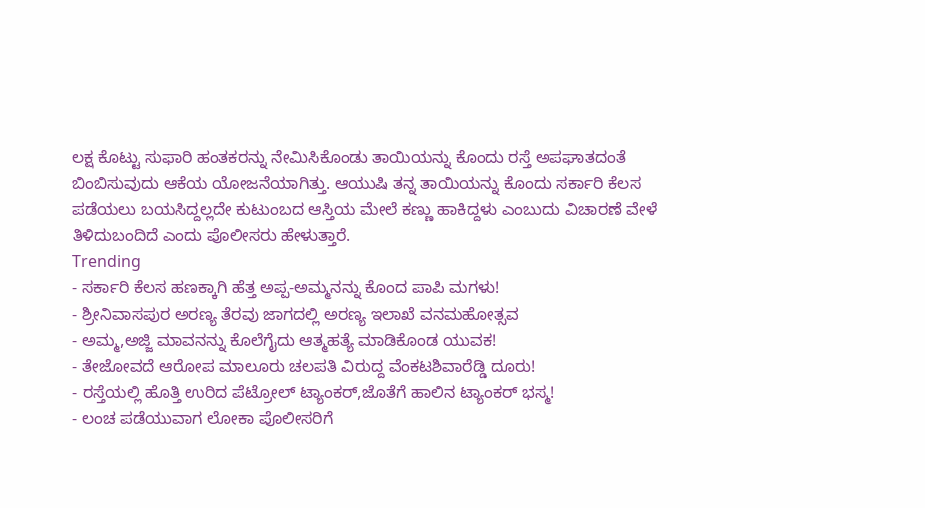ಲಕ್ಷ ಕೊಟ್ಟು ಸುಫಾರಿ ಹಂತಕರನ್ನು ನೇಮಿಸಿಕೊಂಡು ತಾಯಿಯನ್ನು ಕೊಂದು ರಸ್ತೆ ಅಪಘಾತದಂತೆ ಬಿಂಬಿಸುವುದು ಆಕೆಯ ಯೋಜನೆಯಾಗಿತ್ತು. ಆಯುಷಿ ತನ್ನ ತಾಯಿಯನ್ನು ಕೊಂದು ಸರ್ಕಾರಿ ಕೆಲಸ ಪಡೆಯಲು ಬಯಸಿದ್ದಲ್ಲದೇ ಕುಟುಂಬದ ಆಸ್ತಿಯ ಮೇಲೆ ಕಣ್ಣು ಹಾಕಿದ್ದಳು ಎಂಬುದು ವಿಚಾರಣೆ ವೇಳೆ ತಿಳಿದುಬಂದಿದೆ ಎಂದು ಪೊಲೀಸರು ಹೇಳುತ್ತಾರೆ.
Trending
- ಸರ್ಕಾರಿ ಕೆಲಸ ಹಣಕ್ಕಾಗಿ ಹೆತ್ತ ಅಪ್ಪ-ಅಮ್ಮನನ್ನು ಕೊಂದ ಪಾಪಿ ಮಗಳು!
- ಶ್ರೀನಿವಾಸಪುರ ಅರಣ್ಯ ತೆರವು ಜಾಗದಲ್ಲಿ ಅರಣ್ಯ ಇಲಾಖೆ ವನಮಹೋತ್ಸವ
- ಅಮ್ಮ,ಅಜ್ಜಿ ಮಾವನನ್ನು ಕೊಲೆಗೈದು ಆತ್ಮಹತ್ಯೆ ಮಾಡಿಕೊಂಡ ಯುವಕ!
- ತೇಜೋವದೆ ಆರೋಪ ಮಾಲೂರು ಚಲಪತಿ ವಿರುದ್ದ ವೆಂಕಟಶಿವಾರೆಡ್ಡಿ ದೂರು!
- ರಸ್ತೆಯಲ್ಲಿ ಹೊತ್ತಿ ಉರಿದ ಪೆಟ್ರೋಲ್ ಟ್ಯಾಂಕರ್,ಜೊತೆಗೆ ಹಾಲಿನ ಟ್ಯಾಂಕರ್ ಭಸ್ಮ!
- ಲಂಚ ಪಡೆಯುವಾಗ ಲೋಕಾ ಪೊಲೀಸರಿಗೆ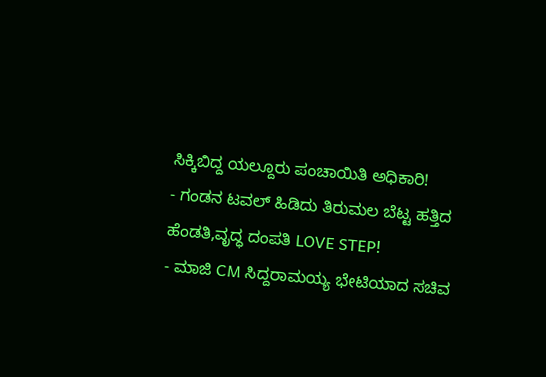ಸಿಕ್ಕಿಬಿದ್ದ ಯಲ್ದೂರು ಪಂಚಾಯಿತಿ ಅಧಿಕಾರಿ!
- ಗಂಡನ ಟವಲ್ ಹಿಡಿದು ತಿರುಮಲ ಬೆಟ್ಟ ಹತ್ತಿದ ಹೆಂಡತಿ,ವೃದ್ಧ ದಂಪತಿ LOVE STEP!
- ಮಾಜಿ CM ಸಿದ್ದರಾಮಯ್ಯ ಭೇಟಿಯಾದ ಸಚಿವ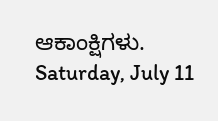ಆಕಾಂಕ್ಷಿಗಳು.
Saturday, July 11